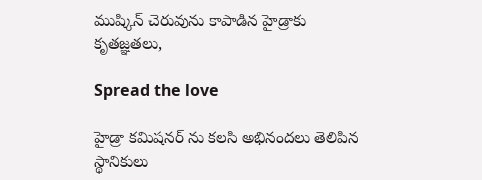ముష్కిన్ చెరువును కాపాడిన హైడ్రాకు కృతజ్ఞతలు,

Spread the love

హైడ్రా కమిషనర్ ను కలసి అభినందలు తెలిపిన స్థానికులు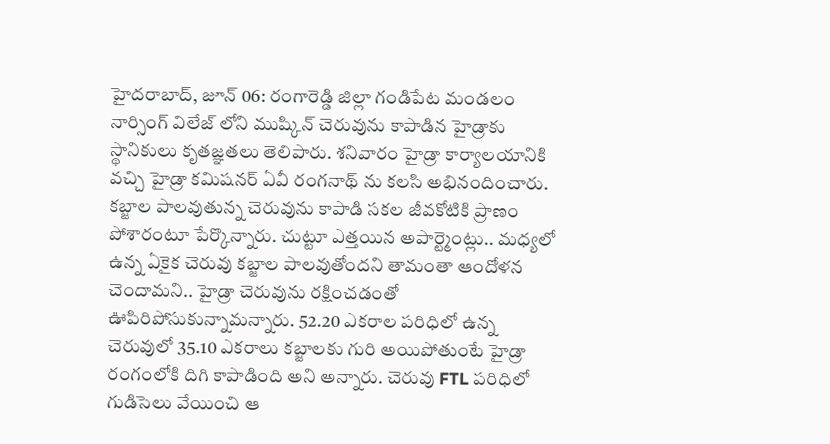హైదరాబాద్, జూన్ 06: రంగారెడ్డి జిల్లా గండిపేట మండలం నార్సింగ్ విలేజ్ లోని ముష్కిన్ చెరువును కాపాడిన హైడ్రాకు స్థానికులు కృతజ్ఞతలు తెలిపారు. శనివారం హైడ్రా కార్యాలయానికి వచ్చి హైడ్రా కమిషనర్ ఏవీ రంగనాథ్ ను కలసి అభినందించారు. కబ్జాల పాలవుతున్న చెరువును కాపాడి సకల జీవకోటికి ప్రాణం పోశారంటూ పేర్కొన్నారు. చుట్టూ ఎత్తయిన అపార్ట్మెంట్లు.. మధ్యలో ఉన్న ఏకైక చెరువు కబ్జాల పాలవుతోందని తామంతా ఆందోళన చెందామని.. హైడ్రా చెరువును రక్షించడంతో ఊపిరిపోసుకున్నామన్నారు. 52.20 ఎకరాల పరిధిలో ఉన్న చెరువులో 35.10 ఎకరాలు కబ్జాలకు గురి అయిపోతుంటే హైడ్రా రంగంలోకి దిగి కాపాడింది అని అన్నారు. చెరువు FTL పరిధిలో గుడిసెలు వేయించి ఆ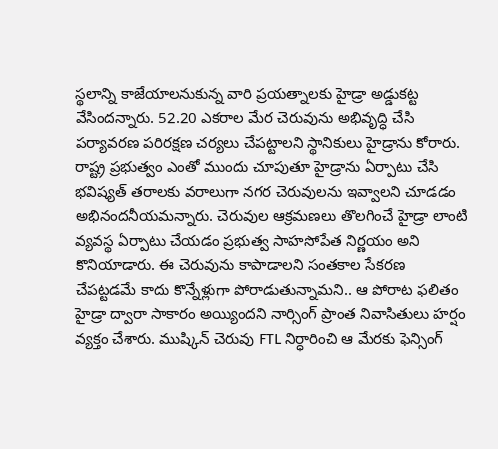స్థలాన్ని కాజేయాలనుకున్న వారి ప్రయత్నాలకు హైడ్రా అడ్డుకట్ట వేసిందన్నారు. 52.20 ఎకరాల మేర చెరువును అభివృద్ధి చేసి పర్యావరణ పరిరక్షణ చర్యలు చేపట్టాలని స్థానికులు హైడ్రాను కోరారు. రాష్ట్ర ప్రభుత్వం ఎంతో ముందు చూపుతూ హైడ్రాను ఏర్పాటు చేసి భవిష్యత్ తరాలకు వరాలుగా నగర చెరువులను ఇవ్వాలని చూడడం అభినందనీయమన్నారు. చెరువుల ఆక్రమణలు తొలగించే హైడ్రా లాంటి వ్యవస్థ ఏర్పాటు చేయడం ప్రభుత్వ సాహసోపేత నిర్ణయం అని కొనియాడారు. ఈ చెరువును కాపాడాలని సంతకాల సేకరణ చేపట్టడమే కాదు కొన్నేళ్లుగా పోరాడుతున్నామని.. ఆ పోరాట ఫలితం హైడ్రా ద్వారా సాకారం అయ్యిందని నార్సింగ్ ప్రాంత నివాసితులు హర్షం వ్యక్తం చేశారు. ముష్కిన్ చెరువు FTL నిర్ధారించి ఆ మేరకు ఫెన్సింగ్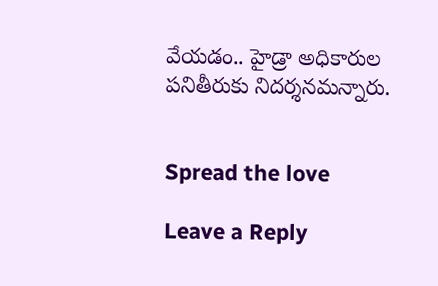వేయడం.. హైడ్రా అధికారుల పనితీరుకు నిదర్శనమన్నారు.


Spread the love

Leave a Reply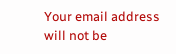Your email address will not be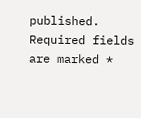published. Required fields are marked *